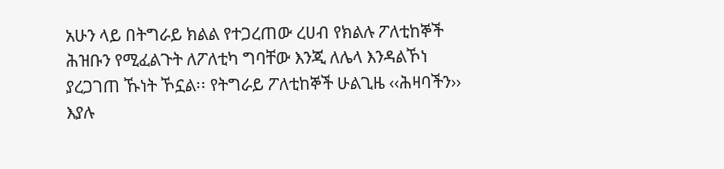አሁን ላይ በትግራይ ክልል የተጋረጠው ረሀብ የክልሉ ፖለቲከኞች ሕዝቡን የሚፈልጉት ለፖለቲካ ግባቸው እንጂ ለሌላ እንዳልኾነ ያረጋገጠ ኹነት ኾኗል፡፡ የትግራይ ፖለቲከኞች ሁልጊዜ ‹‹ሕዛባችን›› እያሉ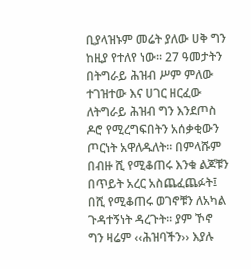ቢያላዝኑም መሬት ያለው ሀቅ ግን ከዚያ የተለየ ነው፡፡ 27 ዓመታትን በትግራይ ሕዝብ ሥም ምለው ተገዝተው እና ሀገር ዘርፈው ለትግራይ ሕዝብ ግን እንደጦስ ዶሮ የሚረግፍበትን አሰቃቂውን ጦርነት አዋለዱለት፡፡ በምላሹም በብዙ ሺ የሚቆጠሩ እንቁ ልጆቹን በጥይት አረር አስጨፈጨፉት፤ በሺ የሚቆጠሩ ወገኖቹን ለአካል ጉዳተኝነት ዳረጉት፡፡ ያም ኾኖ ግን ዛሬም ‹‹ሕዝባችን›› እያሉ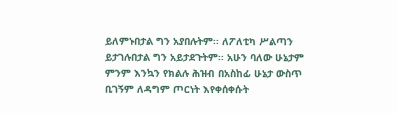ይለምኑበታል ግን አያበሉትም፡፡ ለፖለቲካ ሥልጣን ይታገሉበታል ግን አይታደጉትም፡፡ አሁን ባለው ሁኔታም ምንም እንኳን የክልሉ ሕዝብ በአስከፊ ሁኔታ ውስጥ ቢገኝም ለዳግም ጦርነት እየቀሰቀሱት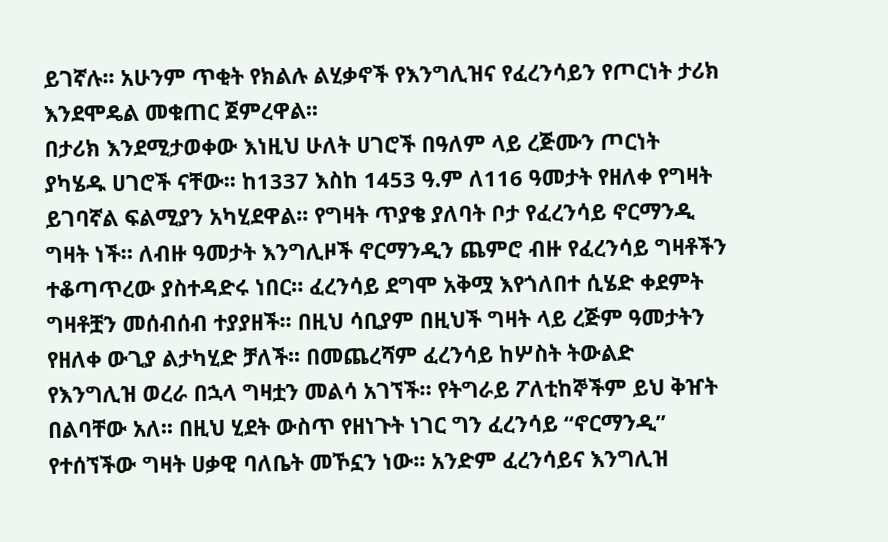ይገኛሉ፡፡ አሁንም ጥቂት የክልሉ ልሂቃኖች የእንግሊዝና የፈረንሳይን የጦርነት ታሪክ እንደሞዴል መቁጠር ጀምረዋል፡፡
በታሪክ እንደሚታወቀው እነዚህ ሁለት ሀገሮች በዓለም ላይ ረጅሙን ጦርነት ያካሄዱ ሀገሮች ናቸው፡፡ ከ1337 እስከ 1453 ዓ.ም ለ116 ዓመታት የዘለቀ የግዛት ይገባኛል ፍልሚያን አካሂደዋል፡፡ የግዛት ጥያቄ ያለባት ቦታ የፈረንሳይ ኖርማንዲ ግዛት ነች። ለብዙ ዓመታት እንግሊዞች ኖርማንዲን ጨምሮ ብዙ የፈረንሳይ ግዛቶችን ተቆጣጥረው ያስተዳድሩ ነበር። ፈረንሳይ ደግሞ አቅሟ እየጎለበተ ሲሄድ ቀደምት ግዛቶቿን መሰብሰብ ተያያዘች፡፡ በዚህ ሳቢያም በዚህች ግዛት ላይ ረጅም ዓመታትን የዘለቀ ውጊያ ልታካሂድ ቻለች፡፡ በመጨረሻም ፈረንሳይ ከሦስት ትውልድ የእንግሊዝ ወረራ በኋላ ግዛቷን መልሳ አገኘች። የትግራይ ፖለቲከኞችም ይህ ቅዠት በልባቸው አለ፡፡ በዚህ ሂደት ውስጥ የዘነጉት ነገር ግን ፈረንሳይ “ኖርማንዲ” የተሰኘችው ግዛት ሀቃዊ ባለቤት መኾኗን ነው፡፡ አንድም ፈረንሳይና እንግሊዝ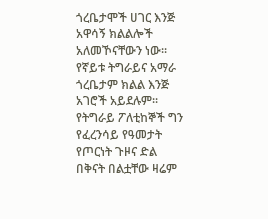ጎረቤታሞች ሀገር እንጅ አዋሳኝ ክልልሎች አለመኾናቸውን ነው፡፡
የኛይቱ ትግራይና አማራ ጎረቤታም ክልል እንጅ አገሮች አይደሉም፡፡ የትግራይ ፖለቲከኞች ግን የፈረንሳይ የዓመታት የጦርነት ጉዞና ድል በቅናት በልቷቸው ዛሬም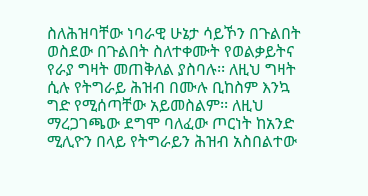ስለሕዝባቸው ነባራዊ ሁኔታ ሳይኾን በጉልበት ወስደው በጉልበት ስለተቀሙት የወልቃይትና የራያ ግዛት መጠቅለል ያስባሉ፡፡ ለዚህ ግዛት ሲሉ የትግራይ ሕዝብ በሙሉ ቢከስም እንኳ ግድ የሚሰጣቸው አይመስልም፡፡ ለዚህ ማረጋገጫው ደግሞ ባለፈው ጦርነት ከአንድ ሚሊዮን በላይ የትግራይን ሕዝብ አስበልተው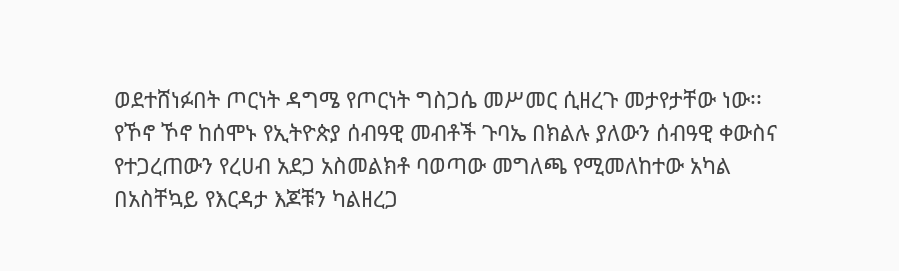ወደተሸነፉበት ጦርነት ዳግሜ የጦርነት ግስጋሴ መሥመር ሲዘረጉ መታየታቸው ነው፡፡
የኾኖ ኾኖ ከሰሞኑ የኢትዮጵያ ሰብዓዊ መብቶች ጉባኤ በክልሉ ያለውን ሰብዓዊ ቀውስና የተጋረጠውን የረሀብ አደጋ አስመልክቶ ባወጣው መግለጫ የሚመለከተው አካል በአስቸኳይ የእርዳታ እጆቹን ካልዘረጋ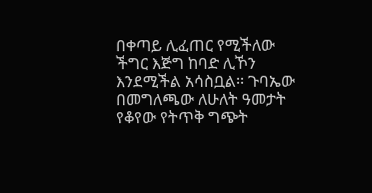በቀጣይ ሊፈጠር የሚችለው ችግር እጅግ ከባድ ሊኾን እንደሚችል አሳስቧል፡፡ ጉባኤው በመግለጫው ለሁለት ዓመታት የቆየው የትጥቅ ግጭት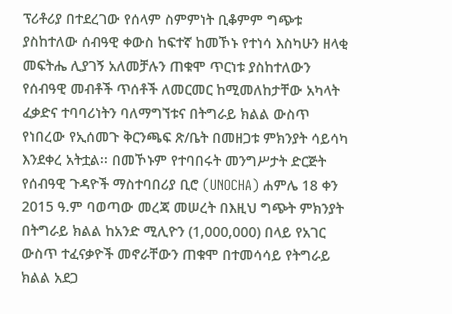ፕሪቶሪያ በተደረገው የሰላም ስምምነት ቢቆምም ግጭቱ ያስከተለው ሰብዓዊ ቀውስ ከፍተኛ ከመኾኑ የተነሳ እስካሁን ዘላቂ መፍትሔ ሊያገኝ አለመቻሉን ጠቁሞ ጥርነቱ ያስከተለውን የሰብዓዊ መብቶች ጥሰቶች ለመርመር ከሚመለከታቸው አካላት ፈቃድና ተባባሪነትን ባለማግኘቱና በትግራይ ክልል ውስጥ የነበረው የኢሰመጉ ቅርንጫፍ ጽ/ቤት በመዘጋቱ ምክንያት ሳይሳካ እንደቀረ አትቷል፡፡ በመኾኑም የተባበሩት መንግሥታት ድርጅት የሰብዓዊ ጉዳዮች ማስተባበሪያ ቢሮ (UNOCHA) ሐምሌ 18 ቀን 2015 ዓ.ም ባወጣው መረጃ መሠረት በእዚህ ግጭት ምክንያት በትግራይ ክልል ከአንድ ሚሊዮን (1,000,000) በላይ የአገር ውስጥ ተፈናቃዮች መኖራቸውን ጠቁሞ በተመሳሳይ የትግራይ ክልል አደጋ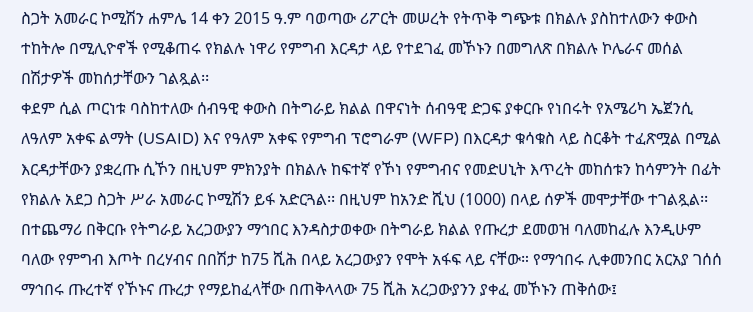ስጋት አመራር ኮሚሽን ሐምሌ 14 ቀን 2015 ዓ.ም ባወጣው ሪፖርት መሠረት የትጥቅ ግጭቱ በክልሉ ያስከተለውን ቀውስ ተከትሎ በሚሊዮኖች የሚቆጠሩ የክልሉ ነዋሪ የምግብ እርዳታ ላይ የተደገፈ መኾኑን በመግለጽ በክልሉ ኮሌራና መሰል በሽታዎች መከሰታቸውን ገልጿል፡፡
ቀደም ሲል ጦርነቱ ባስከተለው ሰብዓዊ ቀውስ በትግራይ ክልል በዋናነት ሰብዓዊ ድጋፍ ያቀርቡ የነበሩት የአሜሪካ ኤጀንሲ ለዓለም አቀፍ ልማት (USAID) እና የዓለም አቀፍ የምግብ ፕሮግራም (WFP) በእርዳታ ቁሳቁስ ላይ ስርቆት ተፈጽሟል በሚል እርዳታቸውን ያቋረጡ ሲኾን በዚህም ምክንያት በክልሉ ከፍተኛ የኾነ የምግብና የመድሀኒት እጥረት መከሰቱን ከሳምንት በፊት የክልሉ አደጋ ስጋት ሥራ አመራር ኮሚሽን ይፋ አድርጓል፡፡ በዚህም ከአንድ ሺህ (1000) በላይ ሰዎች መሞታቸው ተገልጿል፡፡ በተጨማሪ በቅርቡ የትግራይ አረጋውያን ማኅበር እንዳስታወቀው በትግራይ ክልል የጡረታ ደመወዝ ባለመከፈሉ እንዲሁም ባለው የምግብ እጦት በረሃብና በበሽታ ከ75 ሺሕ በላይ አረጋውያን የሞት አፋፍ ላይ ናቸው። የማኅበሩ ሊቀመንበር አርአያ ገሰሰ ማኅበሩ ጡረተኛ የኾኑና ጡረታ የማይከፈላቸው በጠቅላላው 75 ሺሕ አረጋውያንን ያቀፈ መኾኑን ጠቅሰው፤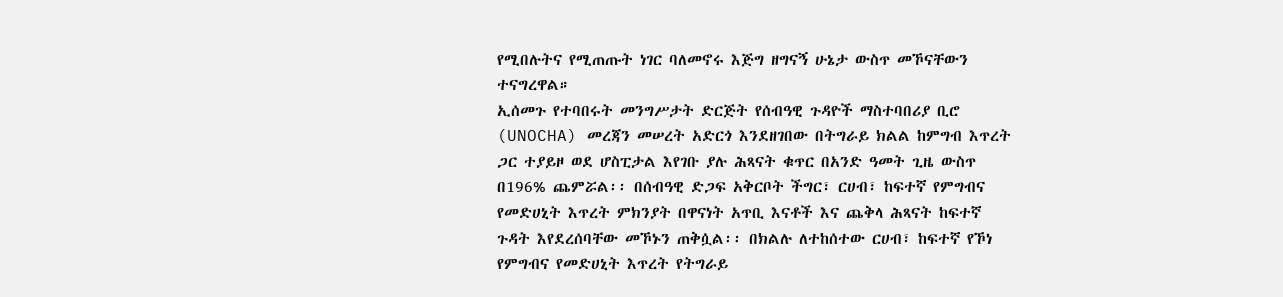የሚበሉትና የሚጠጡት ነገር ባለመኖሩ እጅግ ዘግናኝ ሁኔታ ውስጥ መኾናቸውን ተናግረዋል።
ኢሰመጉ የተባበሩት መንግሥታት ድርጅት የሰብዓዊ ጉዳዮች ማስተባበሪያ ቢሮ (UNOCHA) መረጃን መሠረት አድርጎ እንደዘገበው በትግራይ ክልል ከምግብ እጥረት ጋር ተያይዞ ወደ ሆስፒታል እየገቡ ያሉ ሕጻናት ቁጥር በአንድ ዓመት ጊዜ ውስጥ በ196% ጨምሯል፡፡ በሰብዓዊ ድጋፍ አቅርቦት ችግር፣ ርሀብ፣ ከፍተኛ የምግብና የመድሀኒት እጥረት ምክንያት በዋናነት አጥቢ እናቶች እና ጨቅላ ሕጻናት ከፍተኛ ጉዳት እየደረሰባቸው መኾኑን ጠቅሷል፡፡ በክልሉ ለተከሰተው ርሀብ፣ ከፍተኛ የኾነ የምግብና የመድሀኒት እጥረት የትግራይ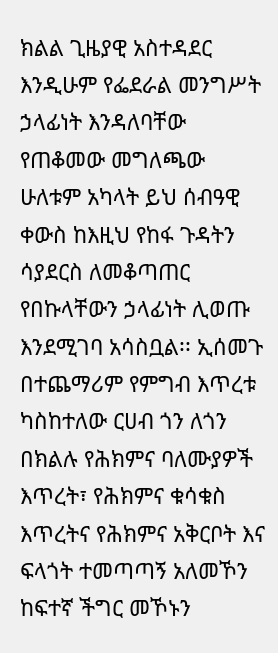ክልል ጊዜያዊ አስተዳደር እንዲሁም የፌደራል መንግሥት ኃላፊነት እንዳለባቸው የጠቆመው መግለጫው ሁለቱም አካላት ይህ ሰብዓዊ ቀውስ ከእዚህ የከፋ ጉዳትን ሳያደርስ ለመቆጣጠር የበኩላቸውን ኃላፊነት ሊወጡ እንደሚገባ አሳስቧል፡፡ ኢሰመጉ በተጨማሪም የምግብ እጥረቱ ካስከተለው ርሀብ ጎን ለጎን በክልሉ የሕክምና ባለሙያዎች እጥረት፣ የሕክምና ቁሳቁስ እጥረትና የሕክምና አቅርቦት እና ፍላጎት ተመጣጣኝ አለመኾን ከፍተኛ ችግር መኾኑን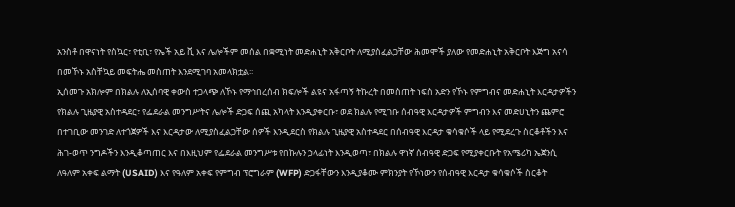አንስቶ በዋናነት የስኳር፣ የቲቢ፣ የኤች አይ ቪ እና ሌሎችም መሰል በቋሚነት መድሐኒት አቅርቦት ለሚያስፈልጋቸው ሕመሞች ያለው የመድሐኒት አቅርቦት እጅግ አናሳ በመኾኑ አስቸኳይ መፍትሔ መስጠት እንደሚገባ አመላክቷል፡፡
ኢሰመጉ አክሎም በክልሉ ለኢሰባዊ ቀውስ ተጋላጭ ለኾኑ የማኅበረሰብ ክፍሎች ልዩና አፋጣኝ ትኩረት በመስጠት ነፍስ አድን የኾኑ የምግብና መድሐኒት እርዳታዎችን የክልሉ ጊዜያዊ አስተዳደር፣ የፌደራል መንግሥትና ሌሎች ድጋፍ ሰጪ አካላት እንዲያቀርቡ፣ ወደ ክልሉ የሚገቡ ሰብዓዊ እርዳታዎች ምግብን እና መድሀኒትን ጨምሮ በተገቢው መንገድ ለተጎጀዎች እና እርዳታው ለሚያስፈልጋቸው ሰዎች እንዲደርስ የክልሉ ጊዜያዊ አስተዳደር በሰብዓዊ እርዳታ ቁሳቁሶች ላይ የሚደረጉ ስርቆቶችን እና ሕገ-ወጥ ንግዶችን እንዲቆጣጠር እና በእዚህም የፌደራል መንግሥቱ የበኩሉን ኃላፊነት እንዲወጣ፣ በክልሉ ዋነኛ ሰብዓዊ ድጋፍ የሚያቀርቡት የአሜሪካ ኤጀንሲ ለዓለም አቀፍ ልማት (USAID) እና የዓለም አቀፍ የምግብ ፕሮግራም (WFP) ድጋፋቸውን እንዲያቆሙ ምክንያት የኾነውን የሰብዓዊ እርዳታ ቁሳቁሶች ስርቆት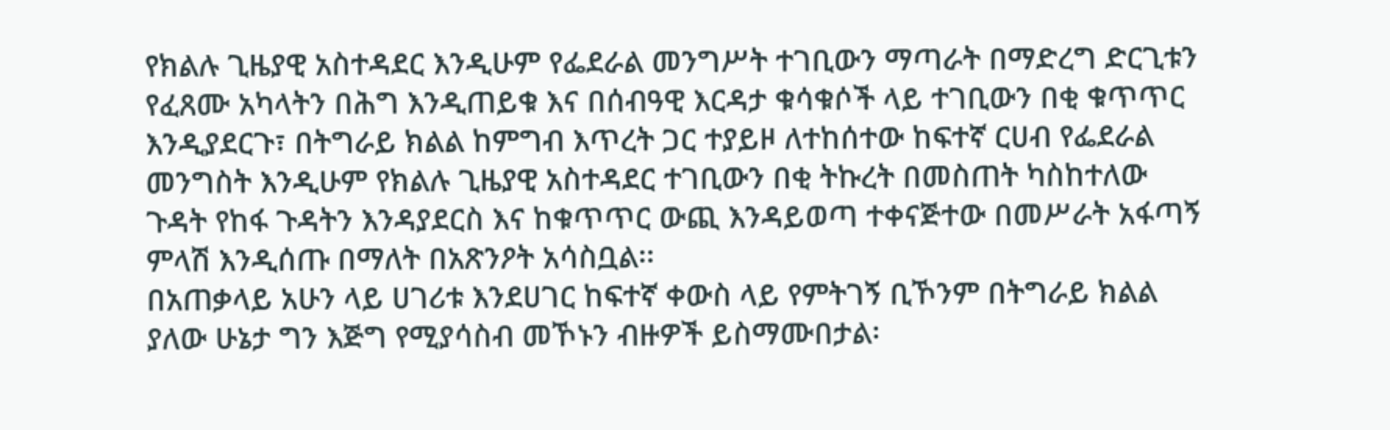የክልሉ ጊዜያዊ አስተዳደር እንዲሁም የፌደራል መንግሥት ተገቢውን ማጣራት በማድረግ ድርጊቱን የፈጸሙ አካላትን በሕግ እንዲጠይቁ እና በሰብዓዊ እርዳታ ቁሳቁሶች ላይ ተገቢውን በቂ ቁጥጥር እንዲያደርጉ፣ በትግራይ ክልል ከምግብ እጥረት ጋር ተያይዞ ለተከሰተው ከፍተኛ ርሀብ የፌደራል መንግስት እንዲሁም የክልሉ ጊዜያዊ አስተዳደር ተገቢውን በቂ ትኩረት በመስጠት ካስከተለው ጉዳት የከፋ ጉዳትን እንዳያደርስ እና ከቁጥጥር ውጪ እንዳይወጣ ተቀናጅተው በመሥራት አፋጣኝ ምላሽ እንዲሰጡ በማለት በአጽንዖት አሳስቧል፡፡
በአጠቃላይ አሁን ላይ ሀገሪቱ እንደሀገር ከፍተኛ ቀውስ ላይ የምትገኝ ቢኾንም በትግራይ ክልል ያለው ሁኔታ ግን እጅግ የሚያሳስብ መኾኑን ብዙዎች ይስማሙበታል፡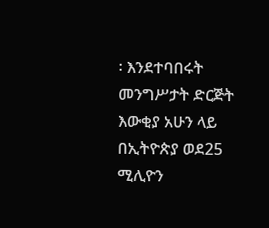፡ እንደተባበሩት መንግሥታት ድርጅት እውቂያ አሁን ላይ በኢትዮጵያ ወደ25 ሚሊዮን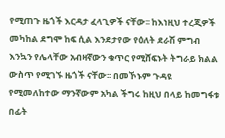የሚጠጉ ዜጎች እርዳታ ፈላጊዎች ናቸው፡፡ ከእነዚህ ተረጂዎች መካከል ደግሞ ከፍ ሲል እንደታየው የዕለት ደራሽ ምግብ እንኳን የሌላቸው አብዛኛውን ቁጥር የሚሸፍኑት ትግራይ ክልል ውስጥ የሚገኙ ዜጎች ናቸው፡፡ በመኾኑም ጉዳዩ የሚመለከተው ማንኛውም አካል ችግሩ ከዚህ በላይ ከመግፋቱ በፊት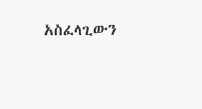አስፈላጊውን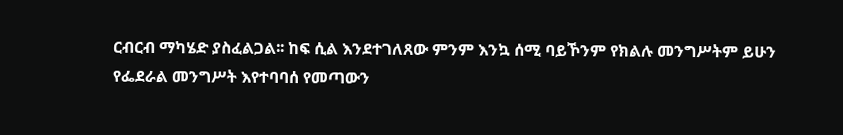ርብርብ ማካሄድ ያስፈልጋል፡፡ ከፍ ሲል እንደተገለጸው ምንም እንኳ ሰሚ ባይኾንም የክልሉ መንግሥትም ይሁን የፌደራል መንግሥት እየተባባሰ የመጣውን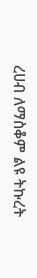ረሀብ ለማስቆም ልዩ ትኩረት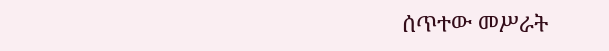ሰጥተው መሥራት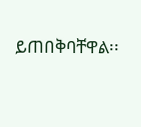ይጠበቅባቸዋል፡፡